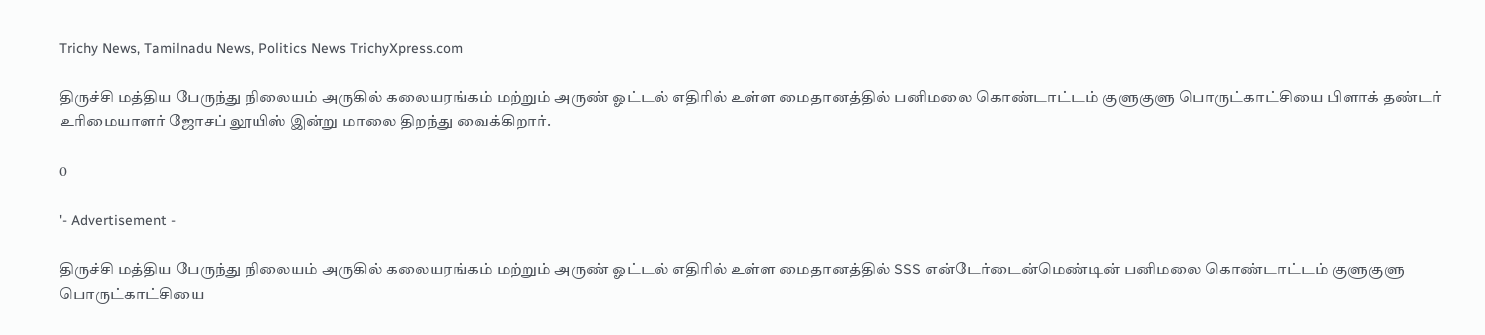Trichy News, Tamilnadu News, Politics News TrichyXpress.com

திருச்சி மத்திய பேருந்து நிலையம் அருகில் கலையரங்கம் மற்றும் அருண் ஓட்டல் எதிரில் உள்ள மைதானத்தில் பனிமலை கொண்டாட்டம் குளுகுளு பொருட்காட்சியை பிளாக் தண்டர் உரிமையாளர் ஜோசப் லூயிஸ் இன்று மாலை திறந்து வைக்கிறார்.

0

'- Advertisement -

திருச்சி மத்திய பேருந்து நிலையம் அருகில் கலையரங்கம் மற்றும் அருண் ஓட்டல் எதிரில் உள்ள மைதானத்தில் SSS என்டேர்டைன்மெண்டின் பனிமலை கொண்டாட்டம் குளுகுளு பொருட்காட்சியை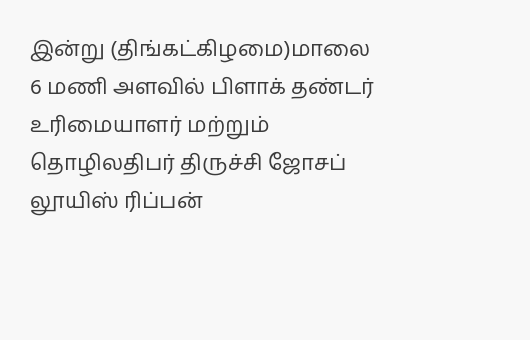இன்று (திங்கட்கிழமை)மாலை 6 மணி அளவில் பிளாக் தண்டர் உரிமையாளர் மற்றும் தொழிலதிபர் திருச்சி ஜோசப் லூயிஸ் ரிப்பன்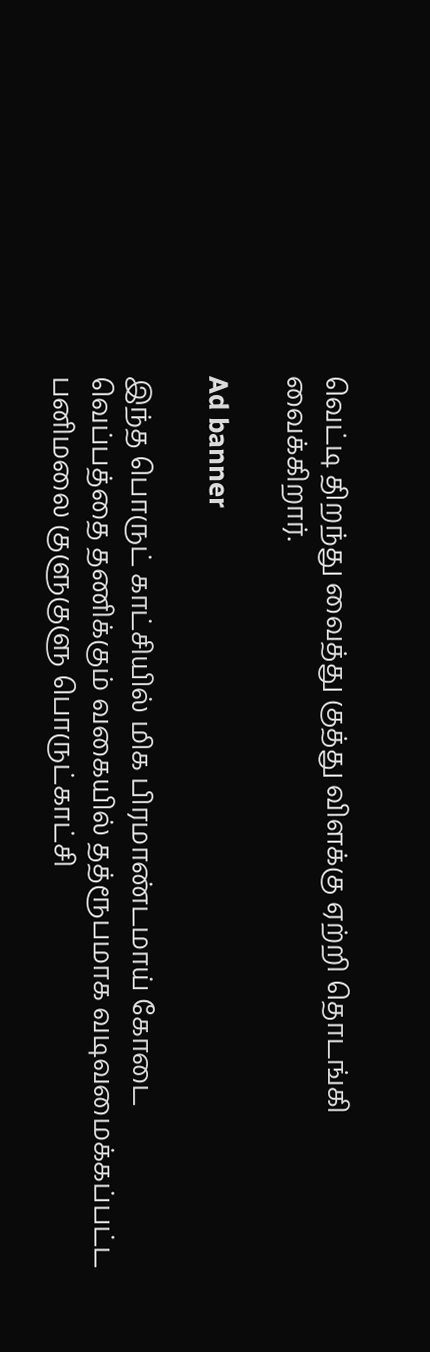வெட்டி திறந்து வைத்து குத்து விளக்கு ஏற்றி தொடங்கி வைக்கிறார்.

Ad banner

இந்த பொருட் காட்சியில் மிக பிரமாண்டமாய் கோடை வெப்பத்தை தணிக்கும் வகையில் தத்ரூபமாக வடிவமைக்கப்பட்ட பனிமலை குளுகுளு பொருட்காட்சி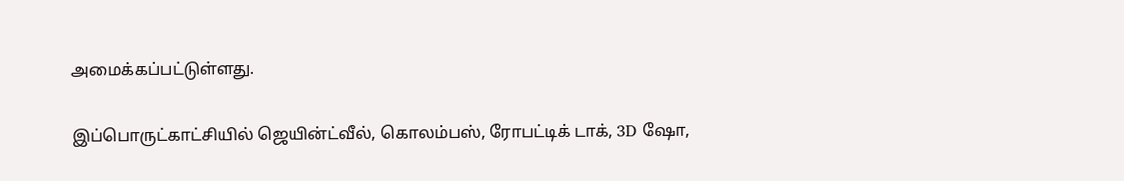அமைக்கப்பட்டுள்ளது.

இப்பொருட்காட்சியில் ஜெயின்ட்வீல், கொலம்பஸ், ரோபட்டிக் டாக், 3D ஷோ,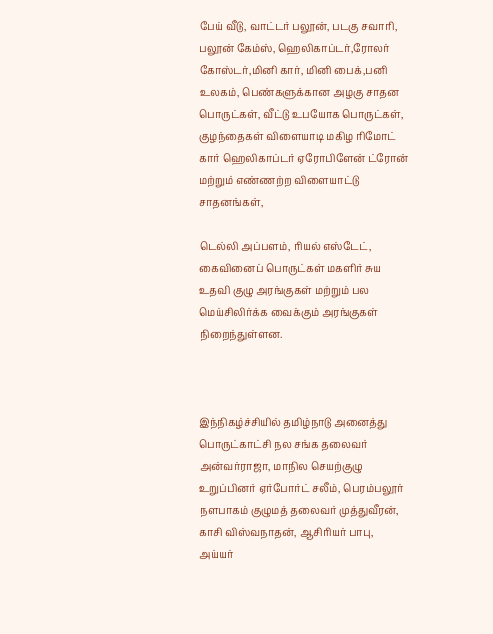பேய் வீடு, வாட்டர் பலூன், படகு சவாரி, பலூன் கேம்ஸ், ஹெலிகாப்டர்,ரோலர் கோஸ்டர்,மினி கார், மினி பைக்,பனி உலகம், பெண்களுக்கான அழகு சாதன பொருட்கள், வீட்டு உபயோக பொருட்கள், குழந்தைகள் விளையாடி மகிழ ரிமோட் கார் ஹெலிகாப்டர் ஏரோபிளேன் ட்ரோன் மற்றும் எண்ணற்ற விளையாட்டு சாதனங்கள்,

டெல்லி அப்பளம், ரியல் எஸ்டேட், கைவினைப் பொருட்கள் மகளிர் சுய உதவி குழு அரங்குகள் மற்றும் பல மெய்சிலிர்க்க வைக்கும் அரங்குகள் நிறைந்துள்ளன.



இந்நிகழ்ச்சியில் தமிழ்நாடு அனைத்து பொருட்காட்சி நல சங்க தலைவர் அன்வர்ராஜா, மாநில செயற்குழு உறுப்பினர் ஏர்போர்ட் சலீம், பெரம்பலூர் நளபாகம் குழுமத் தலைவர் முத்துவீரன், காசி விஸ்வநாதன், ஆசிரியர் பாபு, அய்யர்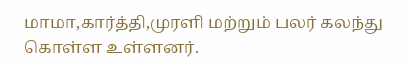மாமா,கார்த்தி,முரளி மற்றும் பலர் கலந்து கொள்ள உள்ளனர்.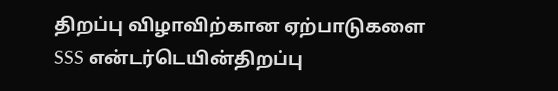திறப்பு விழாவிற்கான ஏற்பாடுகளை SSS என்டர்டெயின்திறப்பு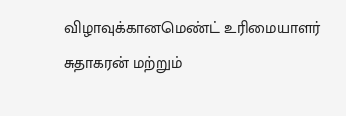விழாவுக்கானமெண்ட் உரிமையாளர் சுதாகரன் மற்றும்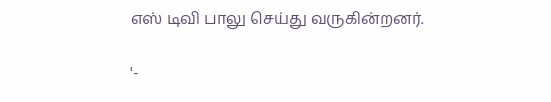எஸ் டிவி பாலு செய்து வருகின்றனர்.

'-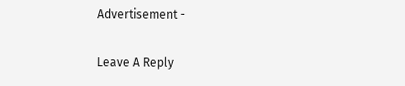Advertisement -

Leave A Reply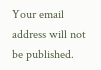Your email address will not be published.